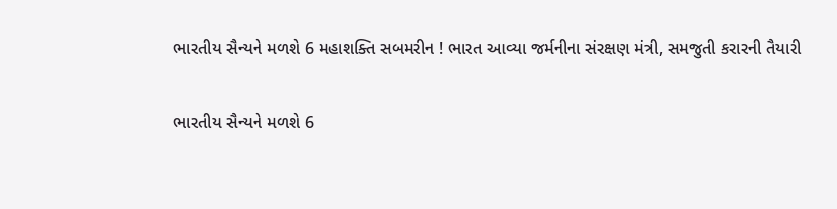ભારતીય સૈન્યને મળશે 6 મહાશક્તિ સબમરીન ! ભારત આવ્યા જર્મનીના સંરક્ષણ મંત્રી, સમજુતી કરારની તૈયારી

ભારતીય સૈન્યને મળશે 6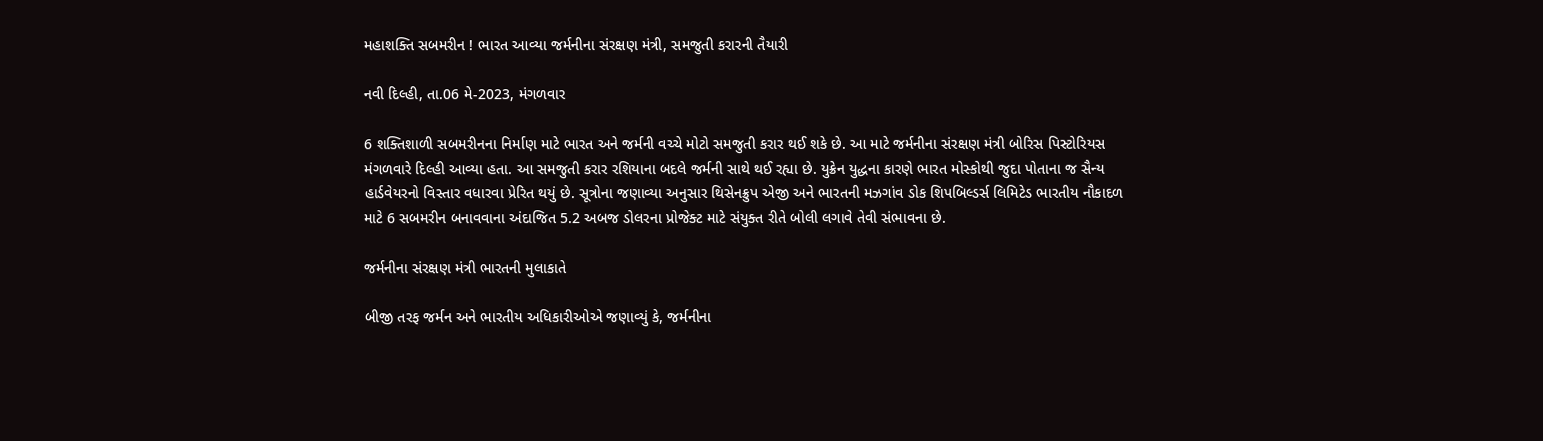મહાશક્તિ સબમરીન ! ભારત આવ્યા જર્મનીના સંરક્ષણ મંત્રી, સમજુતી કરારની તૈયારી

નવી દિલ્હી, તા.06 મે-2023, મંગળવાર

6 શક્તિશાળી સબમરીનના નિર્માણ માટે ભારત અને જર્મની વચ્ચે મોટો સમજુતી કરાર થઈ શકે છે. આ માટે જર્મનીના સંરક્ષણ મંત્રી બોરિસ પિસ્ટોરિયસ મંગળવારે દિલ્હી આવ્યા હતા. આ સમજુતી કરાર રશિયાના બદલે જર્મની સાથે થઈ રહ્યા છે. યુક્રેન યુદ્ધના કારણે ભારત મોસ્કોથી જુદા પોતાના જ સૈન્ય હાર્ડવેયરનો વિસ્તાર વધારવા પ્રેરિત થયું છે. સૂત્રોના જણાવ્યા અનુસાર થિસેનક્રુપ એજી અને ભારતની મઝગાંવ ડોક શિપબિલ્ડર્સ લિમિટેડ ભારતીય નૌકાદળ માટે 6 સબમરીન બનાવવાના અંદાજિત 5.2 અબજ ડોલરના પ્રોજેક્ટ માટે સંયુક્ત રીતે બોલી લગાવે તેવી સંભાવના છે.

જર્મનીના સંરક્ષણ મંત્રી ભારતની મુલાકાતે

બીજી તરફ જર્મન અને ભારતીય અધિકારીઓએ જણાવ્યું કે, જર્મનીના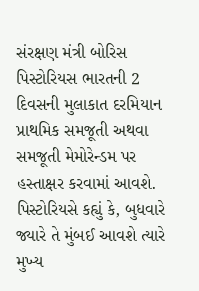સંરક્ષણ મંત્રી બોરિસ પિસ્ટોરિયસ ભારતની 2 દિવસની મુલાકાત દરમિયાન પ્રાથમિક સમજૂતી અથવા સમજૂતી મેમોરેન્ડમ પર હસ્તાક્ષર કરવામાં આવશે. પિસ્ટોરિયસે કહ્યું કે, બુધવારે જ્યારે તે મુંબઈ આવશે ત્યારે મુખ્ય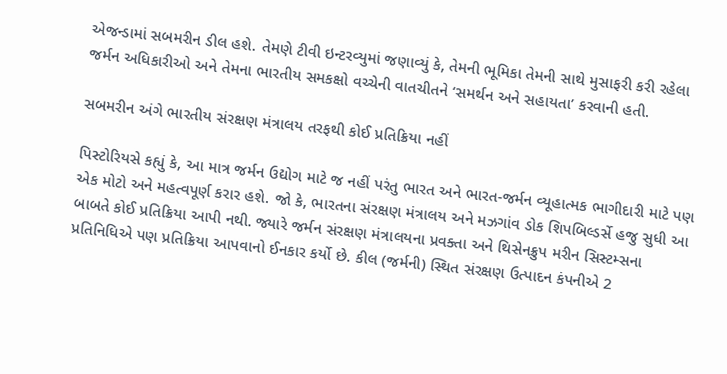એજન્ડામાં સબમરીન ડીલ હશે. તેમણે ટીવી ઇન્ટરવ્યુમાં જણાવ્યું કે, તેમની ભૂમિકા તેમની સાથે મુસાફરી કરી રહેલા જર્મન અધિકારીઓ અને તેમના ભારતીય સમકક્ષો વચ્ચેની વાતચીતને ‘સમર્થન અને સહાયતા’ કરવાની હતી.

સબમરીન અંગે ભારતીય સંરક્ષણ મંત્રાલય તરફથી કોઈ પ્રતિક્રિયા નહીં

પિસ્ટોરિયસે કહ્યું કે, આ માત્ર જર્મન ઉદ્યોગ માટે જ નહીં પરંતુ ભારત અને ભારત-જર્મન વ્યૂહાત્મક ભાગીદારી માટે પણ એક મોટો અને મહત્વપૂર્ણ કરાર હશે. જો કે, ભારતના સંરક્ષણ મંત્રાલય અને મઝગાંવ ડોક શિપબિલ્ડર્સે હજુ સુધી આ બાબતે કોઈ પ્રતિક્રિયા આપી નથી. જ્યારે જર્મન સંરક્ષણ મંત્રાલયના પ્રવક્તા અને થિસેનક્રુપ મરીન સિસ્ટમ્સના પ્રતિનિધિએ પણ પ્રતિક્રિયા આપવાનો ઈનકાર કર્યો છે. કીલ (જર્મની) સ્થિત સંરક્ષણ ઉત્પાદન કંપનીએ 2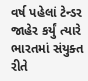વર્ષ પહેલાં ટેન્ડર જાહેર કર્યું ત્યારે ભારતમાં સંયુક્ત રીતે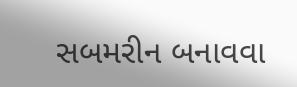સબમરીન બનાવવા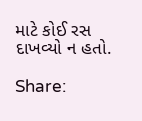માટે કોઈ રસ દાખવ્યો ન હતો.

Share: